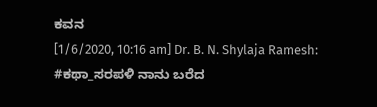ಕವನ
[1/6/2020, 10:16 am] Dr. B. N. Shylaja Ramesh: #ಕಥಾ_ಸರಪಳಿ ನಾನು ಬರೆದ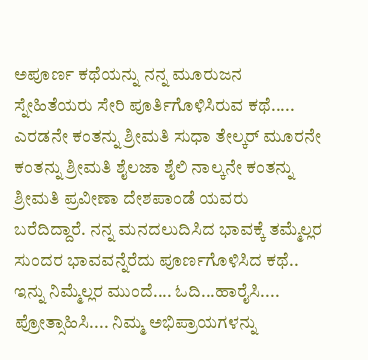ಅಪೂರ್ಣ ಕಥೆಯನ್ನು ನನ್ನ ಮೂರುಜನ ಸ್ನೇಹಿತೆಯರು ಸೇರಿ ಪೂರ್ತಿಗೊಳಿಸಿರುವ ಕಥೆ..... ಎರಡನೇ ಕಂತನ್ನು ಶ್ರೀಮತಿ ಸುಧಾ ತೇಲ್ಕರ್ ಮೂರನೇ ಕಂತನ್ನು ಶ್ರೀಮತಿ ಶೈಲಜಾ ಶೈಲಿ ನಾಲ್ಕನೇ ಕಂತನ್ನು ಶ್ರೀಮತಿ ಪ್ರವೀಣಾ ದೇಶಪಾಂಡೆ ಯವರು ಬರೆದಿದ್ದಾರೆ. ನನ್ನ ಮನದಲುದಿಸಿದ ಭಾವಕ್ಕೆ ತಮ್ಮೆಲ್ಲರ ಸುಂದರ ಭಾವವನ್ನೆರೆದು ಪೂರ್ಣಗೊಳಿಸಿದ ಕಥೆ.. ಇನ್ನು ನಿಮ್ಮೆಲ್ಲರ ಮುಂದೆ.... ಓದಿ...ಹಾರೈಸಿ.... ಪ್ರೋತ್ಸಾಹಿಸಿ.... ನಿಮ್ಮ ಅಭಿಪ್ರಾಯಗಳನ್ನು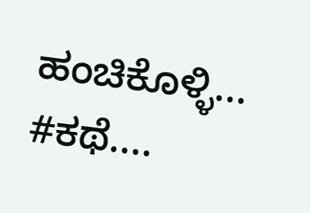ಹಂಚಿಕೊಳ್ಳಿ... #ಕಥೆ....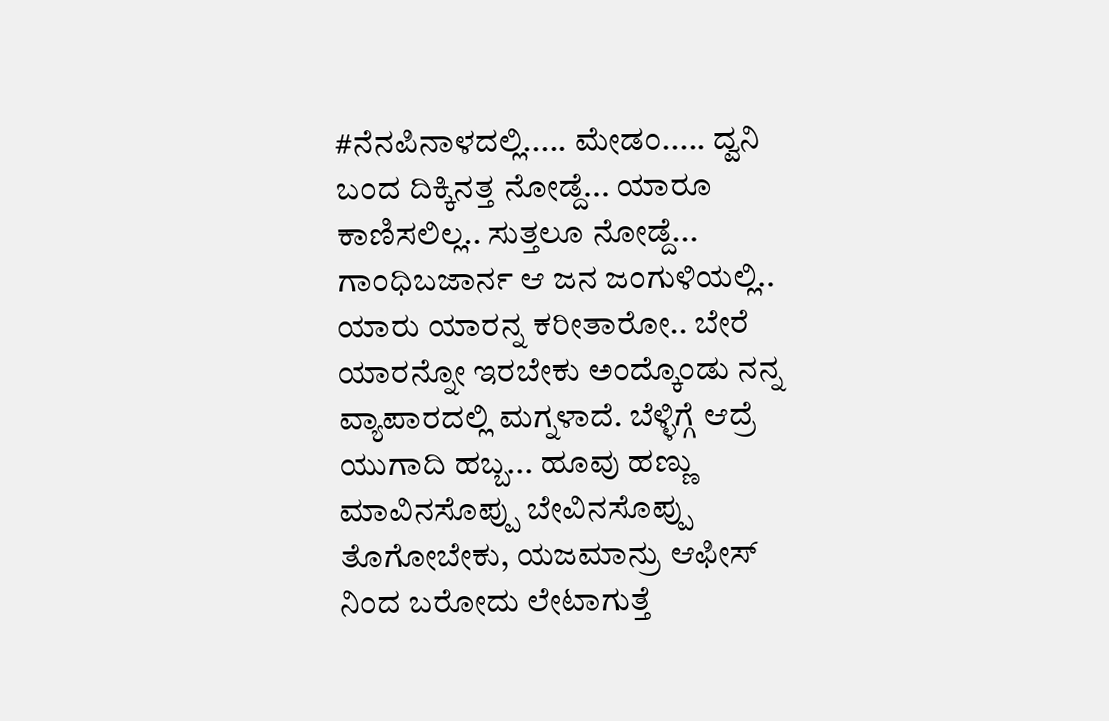#ನೆನಪಿನಾಳದಲ್ಲಿ..... ಮೇಡಂ..... ದ್ವನಿ ಬಂದ ದಿಕ್ಕಿನತ್ತ ನೋಡ್ದೆ... ಯಾರೂ ಕಾಣಿಸಲಿಲ್ಲ.. ಸುತ್ತಲೂ ನೋಡ್ದೆ... ಗಾಂಧಿಬಜಾರ್ನ ಆ ಜನ ಜಂಗುಳಿಯಲ್ಲಿ.. ಯಾರು ಯಾರನ್ನ ಕರೀತಾರೋ.. ಬೇರೆ ಯಾರನ್ನೋ ಇರಬೇಕು ಅಂದ್ಕೊಂಡು ನನ್ನ ವ್ಯಾಪಾರದಲ್ಲಿ ಮಗ್ನಳಾದೆ. ಬೆಳ್ಳಿಗ್ಗೆ ಆದ್ರೆ ಯುಗಾದಿ ಹಬ್ಬ... ಹೂವು ಹಣ್ಣು ಮಾವಿನಸೊಪ್ಪು ಬೇವಿನಸೊಪ್ಪು ತೊಗೋಬೇಕು, ಯಜಮಾನ್ರು ಆಫೀಸ್ ನಿಂದ ಬರೋದು ಲೇಟಾಗುತ್ತೆ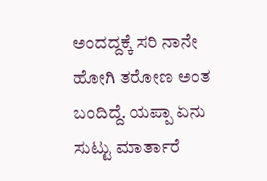ಅಂದದ್ದಕ್ಕೆ ಸರಿ ನಾನೇ ಹೋಗಿ ತರೋಣ ಅಂತ ಬಂದಿದ್ದೆ. ಯಪ್ಪಾ ಏನು ಸುಟ್ಟು ಮಾರ್ತಾರೆ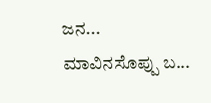ಜನ... ಮಾವಿನಸೊಪ್ಪು ಬ...